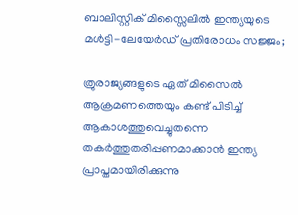ബാലിസ്റ്റിക് മിസ്സൈലിൽ ഇന്ത്യയുടെ മൾട്ടി-ലേയേർഡ് പ്രതിരോധം സജ്ജം;

ത്രുരാജ്യങ്ങളുടെ ഏത് മിസൈൽ ആക്രമണത്തെയും കണ്ട് പിടിച്ച് ആകാശത്തുവെച്ചുതന്നെ തകർത്തുതരിപ്പണമാക്കാൻ ഇന്ത്യ പ്രാപ്തമായിരിക്കുന്നു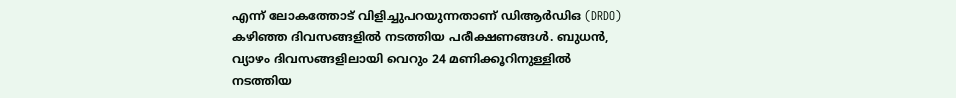എന്ന് ലോകത്തോട് വിളിച്ചുപറയുന്നതാണ് ഡിആർഡിഒ (DRDO) കഴിഞ്ഞ ദിവസങ്ങളിൽ നടത്തിയ പരീക്ഷണങ്ങൾ. ബുധൻ, വ്യാഴം ദിവസങ്ങളിലായി വെറും 24 മണിക്കൂറിനുള്ളിൽ നടത്തിയ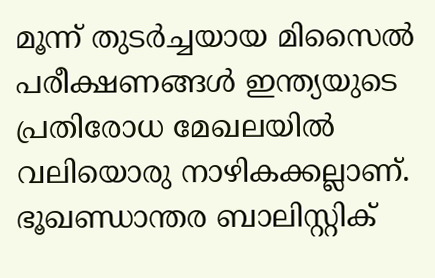മൂന്ന് തുടർച്ചയായ മിസൈൽ പരീക്ഷണങ്ങൾ ഇന്ത്യയുടെ പ്രതിരോധ മേഖലയിൽ വലിയൊരു നാഴികക്കല്ലാണ്. ഭൂഖണ്ഡാന്തര ബാലിസ്റ്റിക്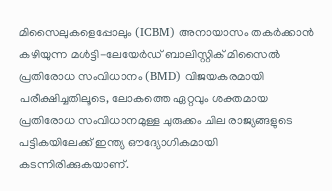മിസൈലുകളെപ്പോലും (ICBM) അനായാസം തകർക്കാൻ കഴിയുന്ന മൾട്ടി-ലേയേർഡ് ബാലിസ്റ്റിക് മിസൈൽ പ്രതിരോധ സംവിധാനം (BMD) വിജയകരമായി പരീക്ഷിച്ചതിലൂടെ, ലോകത്തെ ഏറ്റവും ശക്തമായ പ്രതിരോധ സംവിധാനമുള്ള ചുരുക്കം ചില രാജ്യങ്ങളുടെ പട്ടികയിലേക്ക് ഇന്ത്യ ഔദ്യോഗികമായി കടന്നിരിക്കുകയാണ്.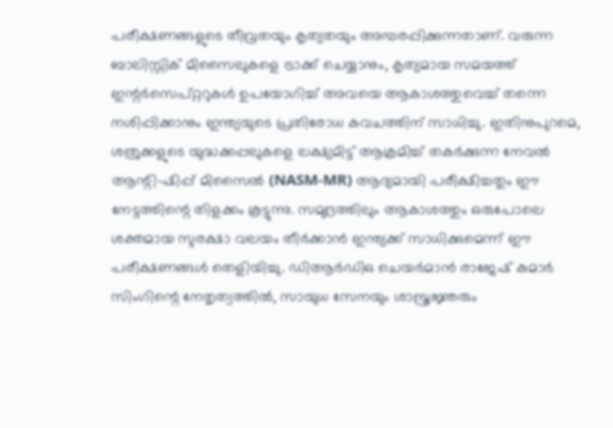പരീക്ഷണങ്ങളുടെ തീവ്രതയും കൃത്യതയും അമ്പരപ്പിക്കുന്നതാണ്. വരുന്ന ബാലിസ്റ്റിക് മിസൈലുകളെ ട്രാക്ക് ചെയ്യാനും, കൃത്യമായ സമയത്ത് ഇന്റർസെപ്റ്ററുകൾ ഉപയോഗിച്ച് അവയെ ആകാശത്തുവെച്ച് തന്നെ നശിപ്പിക്കാനും ഇന്ത്യയുടെ പ്രതിരോധ കവചത്തിന് സാധിച്ചു. ഇതിനുപുറമെ, ശത്രുക്കളുടെ യുദ്ധക്കപ്പലുകളെ ലക്ഷ്യമിട്ട് ആക്രമിച്ച് തകർക്കുന്ന നേവൽ ആന്റി-ഷിപ്പ് മിസൈൽ (NASM-MR) ആദ്യമായി പരീക്ഷിച്ചതും ഈ നേട്ടത്തിന്റെ തിളക്കം കൂട്ടുന്നു. സമുദ്രത്തിലും ആകാശത്തും ഒരുപോലെ ശക്തമായ സുരക്ഷാ വലയം തീർക്കാൻ ഇന്ത്യക്ക് സാധിക്കുമെന്ന് ഈ പരീക്ഷണങ്ങൾ തെളിയിച്ചു. ഡിആർഡിഒ ചെയർമാൻ രാജേഷ് കുമാർ സിംഗിന്റെ നേതൃത്വത്തിൽ, സായുധ സേനയും ശാസ്ത്രജ്ഞരും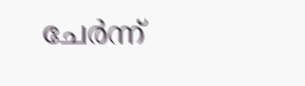ചേർന്ന്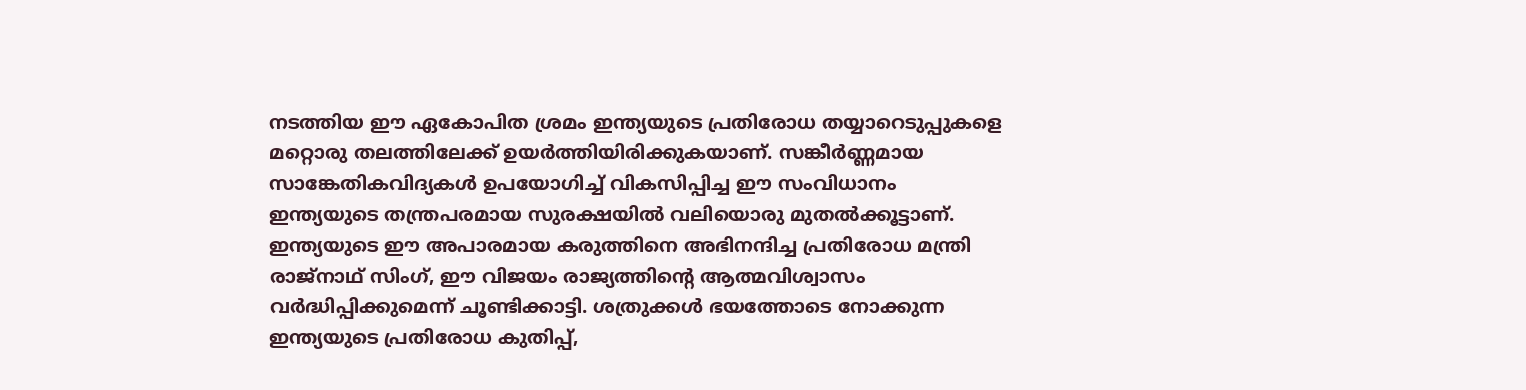നടത്തിയ ഈ ഏകോപിത ശ്രമം ഇന്ത്യയുടെ പ്രതിരോധ തയ്യാറെടുപ്പുകളെ മറ്റൊരു തലത്തിലേക്ക് ഉയർത്തിയിരിക്കുകയാണ്. സങ്കീർണ്ണമായ സാങ്കേതികവിദ്യകൾ ഉപയോഗിച്ച് വികസിപ്പിച്ച ഈ സംവിധാനം ഇന്ത്യയുടെ തന്ത്രപരമായ സുരക്ഷയിൽ വലിയൊരു മുതൽക്കൂട്ടാണ്. ഇന്ത്യയുടെ ഈ അപാരമായ കരുത്തിനെ അഭിനന്ദിച്ച പ്രതിരോധ മന്ത്രി രാജ്‌നാഥ് സിംഗ്, ഈ വിജയം രാജ്യത്തിന്റെ ആത്മവിശ്വാസം വർദ്ധിപ്പിക്കുമെന്ന് ചൂണ്ടിക്കാട്ടി. ശത്രുക്കൾ ഭയത്തോടെ നോക്കുന്ന ഇന്ത്യയുടെ പ്രതിരോധ കുതിപ്പ്,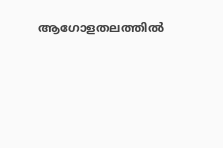ആഗോളതലത്തിൽ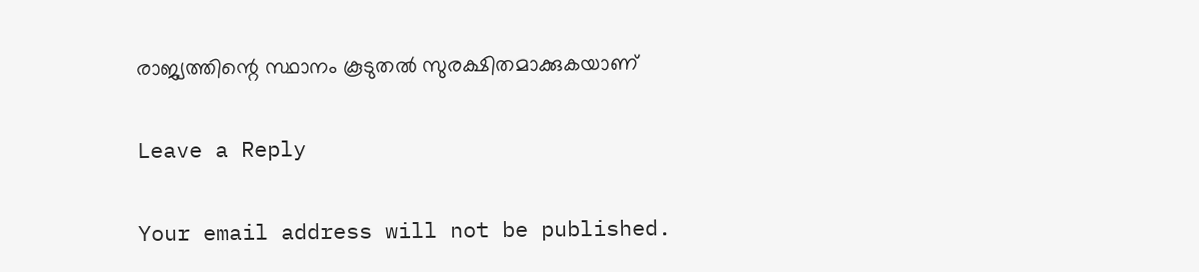രാജ്യത്തിന്റെ സ്ഥാനം കൂടുതൽ സുരക്ഷിതമാക്കുകയാണ്

Leave a Reply

Your email address will not be published.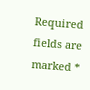Required fields are marked *